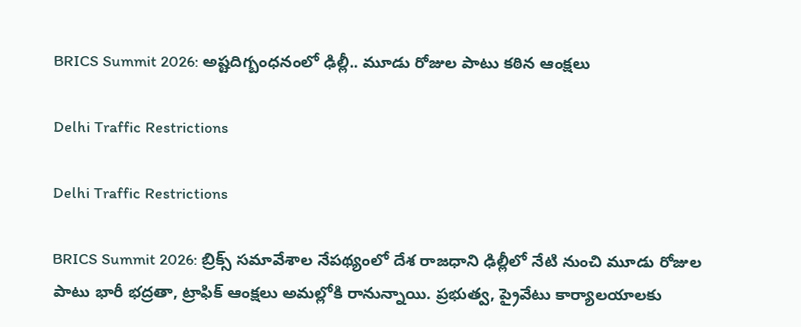BRICS Summit 2026: అష్టదిగ్బంధనంలో ఢిల్లీ.. మూడు రోజుల పాటు కఠిన ఆంక్షలు

Delhi Traffic Restrictions

Delhi Traffic Restrictions

BRICS Summit 2026: బ్రిక్స్‌ సమావేశాల నేపథ్యంలో దేశ రాజధాని ఢిల్లీలో నేటి నుంచి మూడు రోజుల పాటు భారీ భద్రతా, ట్రాఫిక్‌ ఆంక్షలు అమల్లోకి రానున్నాయి. ప్రభుత్వ, ప్రైవేటు కార్యాలయాలకు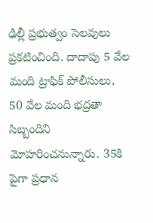ఢిల్లీ ప్రభుత్వం సెలవులు ప్రకటించింది. దాదాపు 5 వేల మంది ట్రాఫిక్‌ పోలీసులు, 50 వేల మంది భద్రతా సిబ్బందిని మోహరించనున్నారు. 35కి పైగా ప్రధాన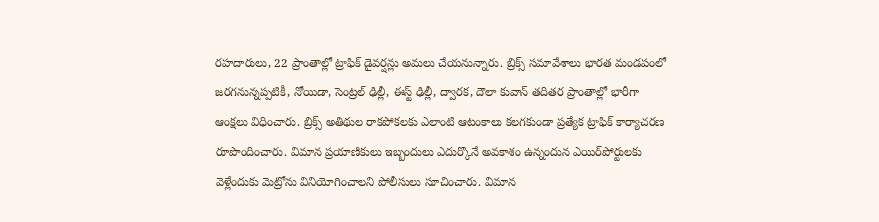రహదారులు, 22 ప్రాంతాల్లో ట్రాఫిక్‌ డైవర్షన్లు అమలు చేయనున్నారు. బ్రిక్స్‌ సమావేశాలు భారత మండపంలో జరగనున్నప్పటికీ, నోయిడా, సెంట్రల్‌ ఢిల్లీ, ఈస్ట్‌ ఢిల్లీ, ద్వారక, దౌలా కువాన్‌ తదితర ప్రాంతాల్లో భారీగా ఆంక్షలు విధించారు. బ్రిక్స్‌ అతిథుల రాకపోకలకు ఎలాంటి ఆటంకాలు కలగకుండా ప్రత్యేక ట్రాఫిక్‌ కార్యాచరణ రూపొందించారు. విమాన ప్రయాణికులు ఇబ్బందులు ఎదుర్కొనే అవకాశం ఉన్నందున ఎయిర్‌పోర్టులకు వెళ్లేందుకు మెట్రోను వినియోగించాలని పోలీసులు సూచించారు. విమాన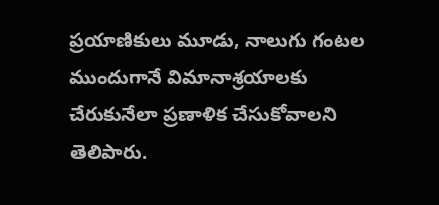ప్రయాణికులు మూడు, నాలుగు గంటల ముందుగానే విమానాశ్రయాలకు చేరుకునేలా ప్రణాళిక చేసుకోవాలని తెలిపారు.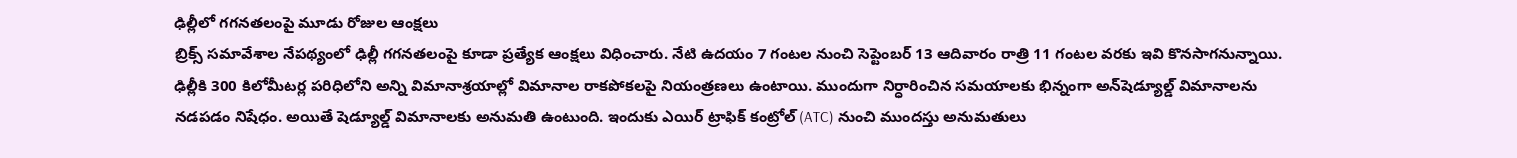ఢిల్లీలో గగనతలంపై మూడు రోజుల ఆంక్షలు
బ్రిక్స్‌ సమావేశాల నేపథ్యంలో ఢిల్లీ గగనతలంపై కూడా ప్రత్యేక ఆంక్షలు విధించారు. నేటి ఉదయం 7 గంటల నుంచి సెప్టెంబర్‌ 13 ఆదివారం రాత్రి 11 గంటల వరకు ఇవి కొనసాగనున్నాయి. ఢిల్లీకి 300 కిలోమీటర్ల పరిధిలోని అన్ని విమానాశ్రయాల్లో విమానాల రాకపోకలపై నియంత్రణలు ఉంటాయి. ముందుగా నిర్ధారించిన సమయాలకు భిన్నంగా అన్‌షెడ్యూల్డ్‌ విమానాలను నడపడం నిషేధం. అయితే షెడ్యూల్డ్‌ విమానాలకు అనుమతి ఉంటుంది. ఇందుకు ఎయిర్‌ ట్రాఫిక్‌ కంట్రోల్‌ (ATC) నుంచి ముందస్తు అనుమతులు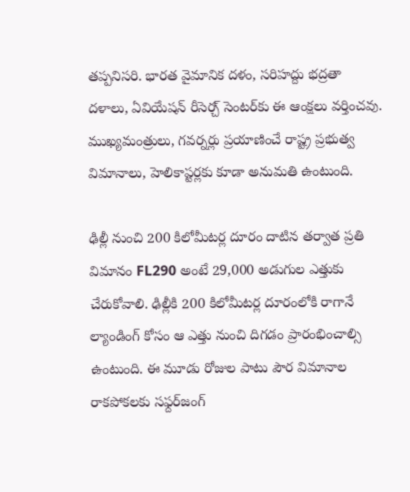తప్పనిసరి. భారత వైమానిక దళం, సరిహద్దు భద్రతా దళాలు, ఏవియేషన్‌ రీసెర్చ్‌ సెంటర్‌కు ఈ ఆంక్షలు వర్తించవు. ముఖ్యమంత్రులు, గవర్నర్లు ప్రయాణించే రాష్ట్ర ప్రభుత్వ విమానాలు, హెలికాప్టర్లకు కూడా అనుమతి ఉంటుంది.

ఢిల్లీ నుంచి 200 కిలోమీటర్ల దూరం దాటిన తర్వాత ప్రతి విమానం FL290 అంటే 29,000 అడుగుల ఎత్తుకు చేరుకోవాలి. ఢిల్లీకి 200 కిలోమీటర్ల దూరంలోకి రాగానే ల్యాండింగ్‌ కోసం ఆ ఎత్తు నుంచి దిగడం ప్రారంభించాల్సి ఉంటుంది. ఈ మూడు రోజుల పాటు పౌర విమానాల రాకపోకలకు సఫ్దర్‌జంగ్‌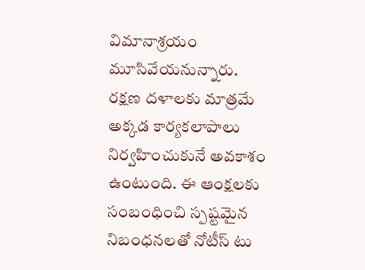విమానాశ్రయం మూసివేయనున్నారు. రక్షణ దళాలకు మాత్రమే అక్కడ కార్యకలాపాలు నిర్వహించుకునే అవకాశం ఉంటుంది. ఈ ఆంక్షలకు సంబంధించి స్పష్టమైన నిబంధనలతో నోటీస్‌ టు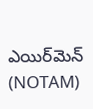ఎయిర్‌మెన్‌ (NOTAM)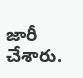జారీ చేశారు.